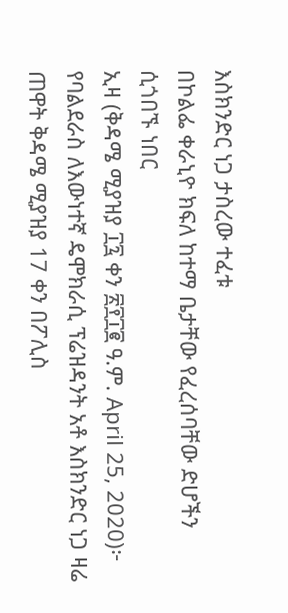እስክንድር ነጋ ታስረው ተፈቱ
በኮልፌ ቀራኒዮ ክፍለ ከተማ ቤታቸው የፈረሰባቸው ድሆችን ሲጎበኙ ነበር
ኢዛ (ቅዳሜ ሚያዝያ ፲፯ ቀን ፳፻፲፪ ዓ.ም. April 25, 2020)፦ የባልደራስ ለእውነተኛ ዴሞክራሲ ፕሬዝዳንት አቶ እስክንድር ነጋ ዛሬ ጠዋት ቅዳሜ ሚያዝያ 17 ቀን በፖሊስ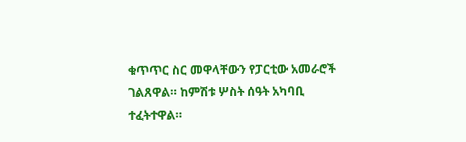ቁጥጥር ስር መዋላቸውን የፓርቲው አመራሮች ገልጸዋል። ከምሽቱ ሦስት ሰዓት አካባቢ ተፈትተዋል።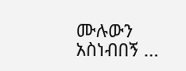ሙሉውን አስነብበኝ ...